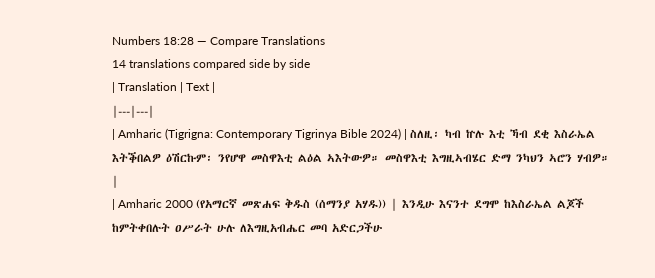Numbers 18:28 — Compare Translations
14 translations compared side by side
| Translation | Text |
|---|---|
| Amharic (Tigrigna: Contemporary Tigrinya Bible 2024) | ስለዚ፡ ካብ ኵሉ እቲ ኻብ ደቂ እስራኤል እትቕበልዎ ዕሽርኩም፡ ንየሆዋ መስዋእቲ ልዕል ኣእትውዎ። መስዋእቲ እግዚኣብሄር ድማ ንካህን ኣሮን ሃብዎ። |
| Amharic 2000 (የአማርኛ መጽሐፍ ቅዱስ (ሰማንያ አሃዱ)) | እንዲሁ እናንተ ደግሞ ከእስራኤል ልጆች ከምትቀበሉት ዐሥራት ሁሉ ለእግዚአብሔር መባ አድርጋችሁ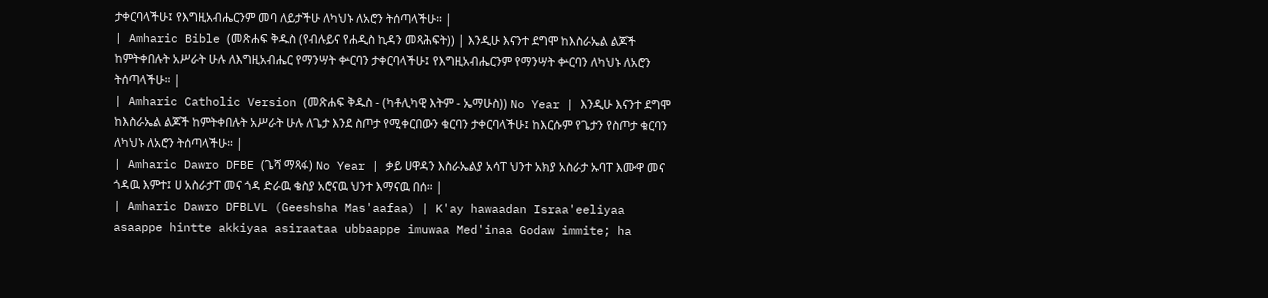ታቀርባላችሁ፤ የእግዚአብሔርንም መባ ለይታችሁ ለካህኑ ለአሮን ትሰጣላችሁ። |
| Amharic Bible (መጽሐፍ ቅዱስ (የብሉይና የሐዲስ ኪዳን መጻሕፍት)) | እንዲሁ እናንተ ደግሞ ከእስራኤል ልጆች ከምትቀበሉት አሥራት ሁሉ ለእግዚአብሔር የማንሣት ቍርባን ታቀርባላችሁ፤ የእግዚአብሔርንም የማንሣት ቍርባን ለካህኑ ለአሮን ትሰጣላችሁ። |
| Amharic Catholic Version (መጽሐፍ ቅዱስ - (ካቶሊካዊ እትም - ኤማሁስ)) No Year | እንዲሁ እናንተ ደግሞ ከእስራኤል ልጆች ከምትቀበሉት አሥራት ሁሉ ለጌታ እንደ ስጦታ የሚቀርበውን ቁርባን ታቀርባላችሁ፤ ከእርሱም የጌታን የስጦታ ቁርባን ለካህኑ ለአሮን ትሰጣላችሁ። |
| Amharic Dawro DFBE (ጌሻ ማጻፋ) No Year | ቃይ ሀዋዳን እስራኤልያ አሳፐ ህንተ አክያ አስራታ ኡባፐ እሙዋ መና ጎዳዉ እምተ፤ ሀ አስራታፐ መና ጎዳ ድራዉ ቄስያ አሮናዉ ህንተ እማናዉ በሰ። |
| Amharic Dawro DFBLVL (Geeshsha Mas'aafaa) | K'ay hawaadan Israa'eeliyaa asaappe hintte akkiyaa asiraataa ubbaappe imuwaa Med'inaa Godaw immite; ha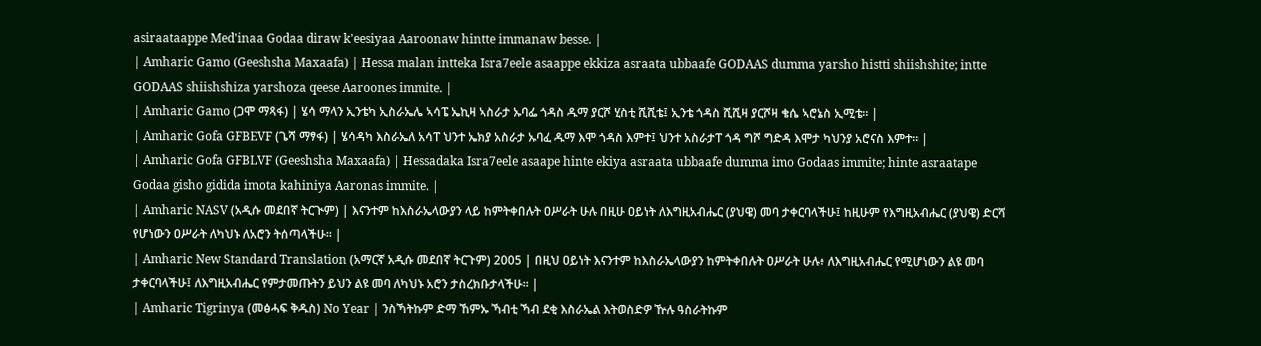asiraataappe Med'inaa Godaa diraw k'eesiyaa Aaroonaw hintte immanaw besse. |
| Amharic Gamo (Geeshsha Maxaafa) | Hessa malan intteka Isra7eele asaappe ekkiza asraata ubbaafe GODAAS dumma yarsho histti shiishshite; intte GODAAS shiishshiza yarshoza qeese Aaroones immite. |
| Amharic Gamo (ጋሞ ማጻፋ) | ሄሳ ማላን ኢንቴካ ኢስራኤሌ ኣሳፔ ኤኪዛ ኣስራታ ኡባፌ ጎዳስ ዱማ ያርሾ ሂስቲ ሺሺቴ፤ ኢንቴ ጎዳስ ሺሺዛ ያርሾዛ ቄሴ ኣሮኔስ ኢሚቴ። |
| Amharic Gofa GFBEVF (ጌሻ ማፃፋ) | ሄሳዳካ እስራኤለ አሳፐ ህንተ ኤክያ አስራታ ኡባፈ ዱማ እሞ ጎዳስ እምተ፤ ህንተ አስራታፐ ጎዳ ግሾ ግድዳ እሞታ ካህንያ አሮናስ እምተ። |
| Amharic Gofa GFBLVF (Geeshsha Maxaafa) | Hessadaka Isra7eele asaape hinte ekiya asraata ubbaafe dumma imo Godaas immite; hinte asraatape Godaa gisho gidida imota kahiniya Aaronas immite. |
| Amharic NASV (አዲሱ መደበኛ ትርጒም) | እናንተም ከእስራኤላውያን ላይ ከምትቀበሉት ዐሥራት ሁሉ በዚሁ ዐይነት ለእግዚአብሔር (ያህዌ) መባ ታቀርባላችሁ፤ ከዚሁም የእግዚአብሔር (ያህዌ) ድርሻ የሆነውን ዐሥራት ለካህኑ ለአሮን ትሰጣላችሁ። |
| Amharic New Standard Translation (አማርኛ አዲሱ መደበኛ ትርጉም) 2005 | በዚህ ዐይነት እናንተም ከእስራኤላውያን ከምትቀበሉት ዐሥራት ሁሉ፥ ለእግዚአብሔር የሚሆነውን ልዩ መባ ታቀርባላችሁ፤ ለእግዚአብሔር የምታመጡትን ይህን ልዩ መባ ለካህኑ አሮን ታስረክቡታላችሁ። |
| Amharic Tigrinya (መፅሓፍ ቅዱስ) No Year | ንስኻትኩም ድማ ኸምኡ ኻብቲ ኻብ ደቂ እስራኤል እትወስድዎ ዅሉ ዓስራትኩም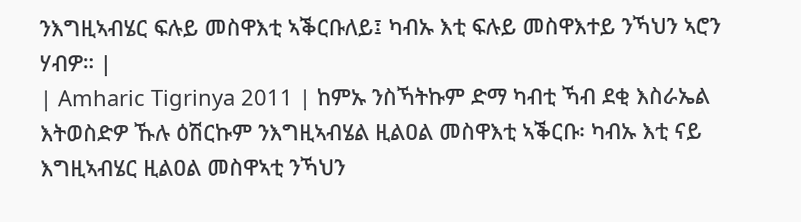ንእግዚኣብሄር ፍሉይ መስዋእቲ ኣቕርቡለይ፤ ካብኡ እቲ ፍሉይ መስዋእተይ ንኻህን ኣሮን ሃብዎ። |
| Amharic Tigrinya 2011 | ከምኡ ንስኻትኩም ድማ ካብቲ ኻብ ደቂ እስራኤል እትወስድዎ ኹሉ ዕሽርኩም ንእግዚኣብሄል ዚልዐል መስዋእቲ ኣቕርቡ፡ ካብኡ እቲ ናይ እግዚኣብሄር ዚልዐል መስዋኣቲ ንኻህን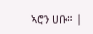ኣሮን ሀቡ። |